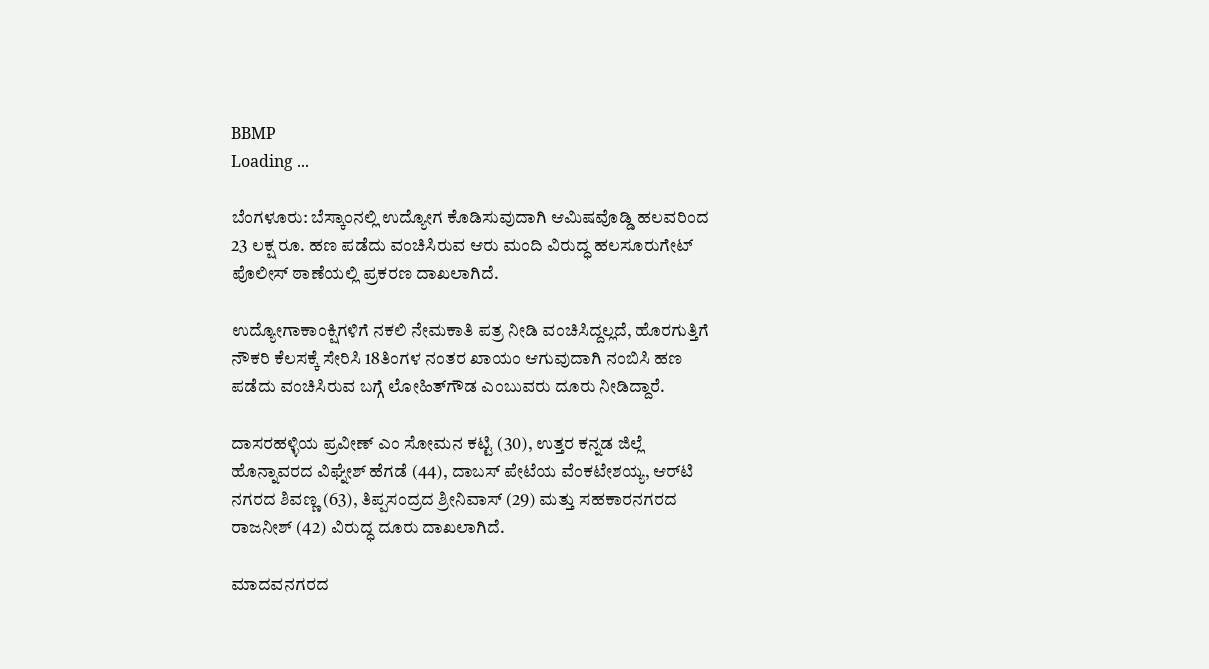BBMP
Loading ...

ಬೆಂಗಳೂರು: ಬೆಸ್ಕಾಂನಲ್ಲಿ ಉದ್ಯೋಗ ಕೊಡಿಸುವುದಾಗಿ ಆಮಿಷವೊಡ್ಡಿ ಹಲವರಿಂದ 23 ಲಕ್ಷ ರೂ. ಹಣ ಪಡೆದು ವಂಚಿಸಿರುವ ಆರು ಮಂದಿ ವಿರುದ್ಧ ಹಲಸೂರುಗೇಟ್ ಪೊಲೀಸ್ ಠಾಣೆಯಲ್ಲಿ ಪ್ರಕರಣ ದಾಖಲಾಗಿದೆ.

ಉದ್ಯೋಗಾಕಾಂಕ್ಷಿಗಳಿಗೆ ನಕಲಿ ನೇಮಕಾತಿ ಪತ್ರ ನೀಡಿ ವಂಚಿಸಿದ್ದಲ್ಲದೆ, ಹೊರಗುತ್ತಿಗೆ ನೌಕರಿ ಕೆಲಸಕ್ಕೆ ಸೇರಿಸಿ 18ತಿಂಗಳ ನಂತರ ಖಾಯಂ ಆಗುವುದಾಗಿ ನಂಬಿಸಿ ಹಣ ಪಡೆದು ವಂಚಿಸಿರುವ ಬಗ್ಗೆ ಲೋಹಿತ್‌ಗೌಡ ಎಂಬುವರು ದೂರು ನೀಡಿದ್ದಾರೆ.

ದಾಸರಹಳ್ಳಿಯ ಪ್ರವೀಣ್‌ ಎಂ ಸೋಮನ ಕಟ್ಟಿ (30), ಉತ್ತರ ಕನ್ನಡ ಜಿಲ್ಲೆ ಹೊನ್ನಾವರದ ವಿಘ್ನೇಶ್‌ ಹೆಗಡೆ (44), ದಾಬಸ್‌‍ ಪೇಟೆಯ ವೆಂಕಟೇಶಯ್ಯ, ಆರ್‌ಟಿ ನಗರದ ಶಿವಣ್ಣ (63), ತಿಪ್ಪಸಂದ್ರದ ಶ್ರೀನಿವಾಸ್‌‍ (29) ಮತ್ತು ಸಹಕಾರನಗರದ ರಾಜನೀಶ್‌ (42) ವಿರುದ್ಧ ದೂರು ದಾಖಲಾಗಿದೆ.

ಮಾದವನಗರದ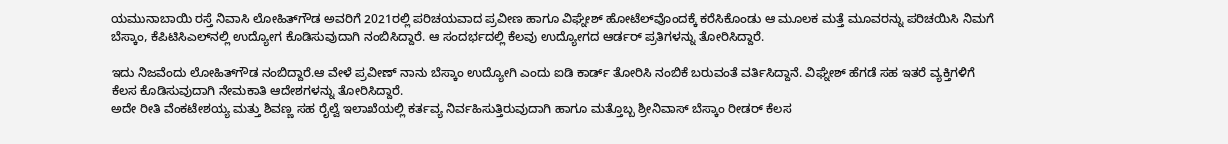ಯಮುನಾಬಾಯಿ ರಸ್ತೆ ನಿವಾಸಿ ಲೋಹಿತ್‌ಗೌಡ ಅವರಿಗೆ 2021ರಲ್ಲಿ ಪರಿಚಯವಾದ ಪ್ರವೀಣ ಹಾಗೂ ವಿಘ್ನೇಶ್‌ ಹೋಟೆಲ್‌ವೊಂದಕ್ಕೆ ಕರೆಸಿಕೊಂಡು ಆ ಮೂಲಕ ಮತ್ತೆ ಮೂವರನ್ನು ಪರಿಚಯಿಸಿ ನಿಮಗೆ ಬೆಸ್ಕಾಂ, ಕೆಪಿಟಿಸಿಎಲ್‌ನಲ್ಲಿ ಉದ್ಯೋಗ ಕೊಡಿಸುವುದಾಗಿ ನಂಬಿಸಿದ್ದಾರೆ. ಆ ಸಂದರ್ಭದಲ್ಲಿ ಕೆಲವು ಉದ್ಯೋಗದ ಆರ್ಡರ್‌ ಪ್ರತಿಗಳನ್ನು ತೋರಿಸಿದ್ದಾರೆ.

ಇದು ನಿಜವೆಂದು ಲೋಹಿತ್‌ಗೌಡ ನಂಬಿದ್ದಾರೆ.ಆ ವೇಳೆ ಪ್ರವೀಣ್‌ ನಾನು ಬೆಸ್ಕಾಂ ಉದ್ಯೋಗಿ ಎಂದು ಐಡಿ ಕಾರ್ಡ್‌ ತೋರಿಸಿ ನಂಬಿಕೆ ಬರುವಂತೆ ವರ್ತಿಸಿದ್ದಾನೆ. ವಿಘ್ನೇಶ್‌ ಹೆಗಡೆ ಸಹ ಇತರೆ ವ್ಯಕ್ತಿಗಳಿಗೆ ಕೆಲಸ ಕೊಡಿಸುವುದಾಗಿ ನೇಮಕಾತಿ ಆದೇಶಗಳನ್ನು ತೋರಿಸಿದ್ದಾರೆ.
ಅದೇ ರೀತಿ ವೆಂಕಟೇಶಯ್ಯ ಮತ್ತು ಶಿವಣ್ಣ ಸಹ ರೈಲ್ವೆ ಇಲಾಖೆಯಲ್ಲಿ ಕರ್ತವ್ಯ ನಿರ್ವಹಿಸುತ್ತಿರುವುದಾಗಿ ಹಾಗೂ ಮತ್ತೊಬ್ಬ ಶ್ರೀನಿವಾಸ್‌‍ ಬೆಸ್ಕಾಂ ರೀಡರ್‌ ಕೆಲಸ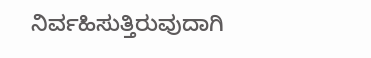ನಿರ್ವಹಿಸುತ್ತಿರುವುದಾಗಿ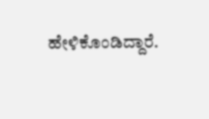ಹೇಳಿಕೊಂಡಿದ್ದಾರೆ.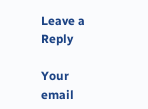Leave a Reply

Your email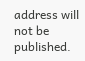address will not be published.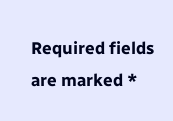Required fields are marked *